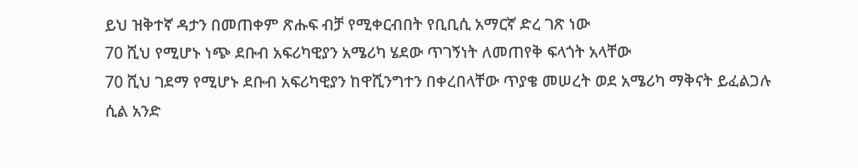ይህ ዝቅተኛ ዳታን በመጠቀም ጽሑፍ ብቻ የሚቀርብበት የቢቢሲ አማርኛ ድረ ገጽ ነው
70 ሺህ የሚሆኑ ነጭ ደቡብ አፍሪካዊያን አሜሪካ ሄደው ጥገኝነት ለመጠየቅ ፍላጎት አላቸው
70 ሺህ ገደማ የሚሆኑ ደቡብ አፍሪካዊያን ከዋሺንግተን በቀረበላቸው ጥያቄ መሠረት ወደ አሜሪካ ማቅናት ይፈልጋሉ ሲል አንድ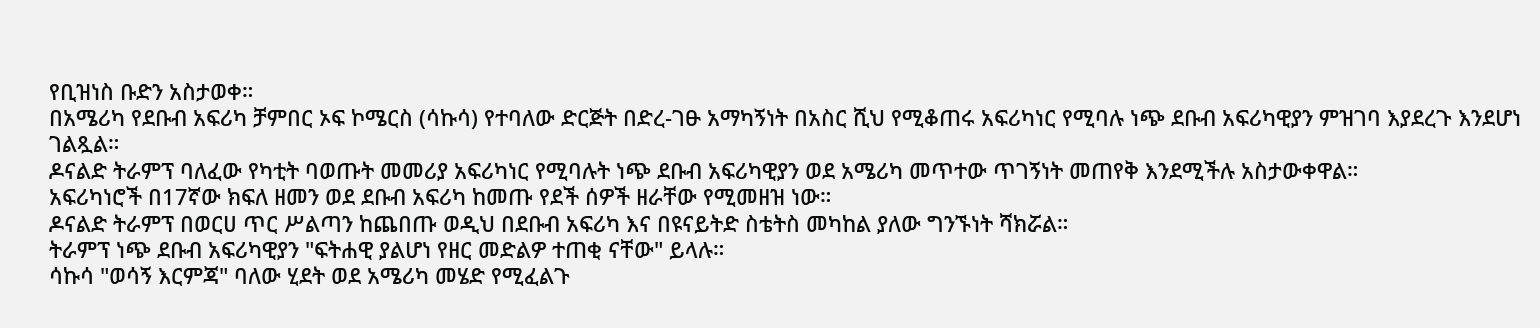የቢዝነስ ቡድን አስታወቀ።
በአሜሪካ የደቡብ አፍሪካ ቻምበር ኦፍ ኮሜርስ (ሳኩሳ) የተባለው ድርጅት በድረ-ገፁ አማካኝነት በአስር ሺህ የሚቆጠሩ አፍሪካነር የሚባሉ ነጭ ደቡብ አፍሪካዊያን ምዝገባ እያደረጉ እንደሆነ ገልጿል።
ዶናልድ ትራምፕ ባለፈው የካቲት ባወጡት መመሪያ አፍሪካነር የሚባሉት ነጭ ደቡብ አፍሪካዊያን ወደ አሜሪካ መጥተው ጥገኝነት መጠየቅ እንደሚችሉ አስታውቀዋል።
አፍሪካነሮች በ17ኛው ክፍለ ዘመን ወደ ደቡብ አፍሪካ ከመጡ የደች ሰዎች ዘራቸው የሚመዘዝ ነው።
ዶናልድ ትራምፕ በወርሀ ጥር ሥልጣን ከጨበጡ ወዲህ በደቡብ አፍሪካ እና በዩናይትድ ስቴትስ መካከል ያለው ግንኙነት ሻክሯል።
ትራምፕ ነጭ ደቡብ አፍሪካዊያን "ፍትሐዊ ያልሆነ የዘር መድልዎ ተጠቂ ናቸው" ይላሉ።
ሳኩሳ "ወሳኝ እርምጃ" ባለው ሂደት ወደ አሜሪካ መሄድ የሚፈልጉ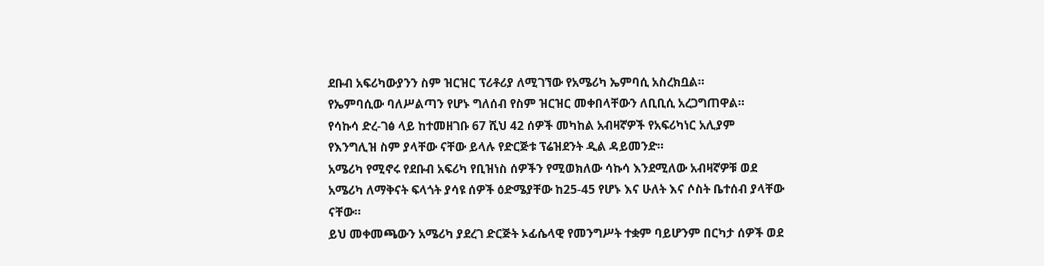ደቡብ አፍሪካውያንን ስም ዝርዝር ፕሪቶሪያ ለሚገኘው የአሜሪካ ኤምባሲ አስረክቧል።
የኤምባሲው ባለሥልጣን የሆኑ ግለሰብ የስም ዝርዝር መቀበላቸውን ለቢቢሲ አረጋግጠዋል።
የሳኩሳ ድረ-ገፅ ላይ ከተመዘገቡ 67 ሺህ 42 ሰዎች መካከል አብዛኛዎች የአፍሪካነር አሊያም የእንግሊዝ ስም ያላቸው ናቸው ይላሉ የድርጅቱ ፕሬዝደንት ዲል ዳይመንድ።
አሜሪካ የሚኖሩ የደቡብ አፍሪካ የቢዝነስ ሰዎችን የሚወክለው ሳኩሳ እንደሚለው አብዛኛዎቹ ወደ አሜሪካ ለማቅናት ፍላጎት ያሳዩ ሰዎች ዕድሜያቸው ከ25-45 የሆኑ እና ሁለት እና ሶስት ቤተሰብ ያላቸው ናቸው።
ይህ መቀመጫውን አሜሪካ ያደረገ ድርጅት ኦፊሴላዊ የመንግሥት ተቋም ባይሆንም በርካታ ሰዎች ወደ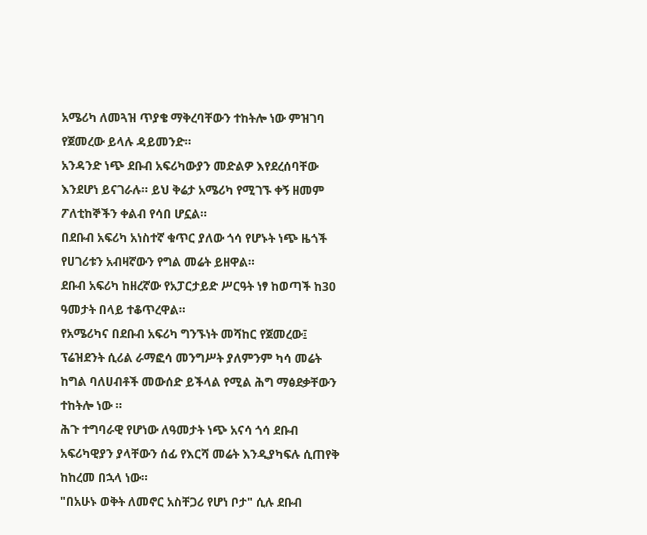አሜሪካ ለመጓዝ ጥያቄ ማቅረባቸውን ተከትሎ ነው ምዝገባ የጀመረው ይላሉ ዳይመንድ።
አንዳንድ ነጭ ደቡብ አፍሪካውያን መድልዎ እየደረሰባቸው እንደሆነ ይናገራሉ። ይህ ቅሬታ አሜሪካ የሚገኙ ቀኝ ዘመም ፖለቲከኞችን ቀልብ የሳበ ሆኗል።
በደቡብ አፍሪካ አነስተኛ ቁጥር ያለው ጎሳ የሆኑት ነጭ ዜጎች የሀገሪቱን አብዛኛውን የግል መሬት ይዘዋል።
ደቡብ አፍሪካ ከዘረኛው የአፓርታይድ ሥርዓት ነፃ ከወጣች ከ30 ዓመታት በላይ ተቆጥረዋል።
የአሜሪካና በደቡብ አፍሪካ ግንኙነት መሻከር የጀመረው፤ ፕሬዝደንት ሲሪል ራማፎሳ መንግሥት ያለምንም ካሳ መሬት ከግል ባለሀብቶች መውሰድ ይችላል የሚል ሕግ ማፅደቃቸውን ተከትሎ ነው ።
ሕጉ ተግባራዊ የሆነው ለዓመታት ነጭ አናሳ ጎሳ ደቡብ አፍሪካዊያን ያላቸውን ሰፊ የእርሻ መሬት እንዲያካፍሉ ሲጠየቅ ከከረመ በኋላ ነው።
"በአሁኑ ወቅት ለመኖር አስቸጋሪ የሆነ ቦታ" ሲሉ ደቡብ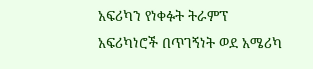አፍሪካን የነቀፉት ትራምፕ አፍሪካነሮች በጥገኝነት ወደ አሜሪካ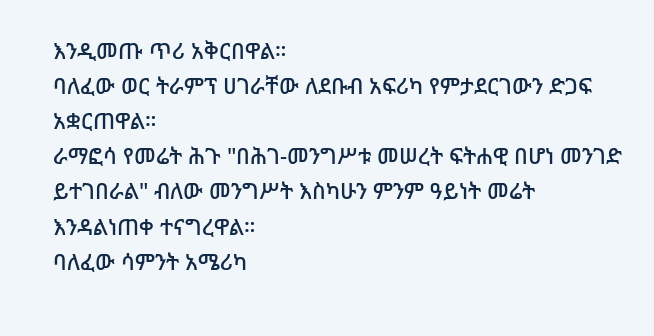እንዲመጡ ጥሪ አቅርበዋል።
ባለፈው ወር ትራምፕ ሀገራቸው ለደቡብ አፍሪካ የምታደርገውን ድጋፍ አቋርጠዋል።
ራማፎሳ የመሬት ሕጉ "በሕገ-መንግሥቱ መሠረት ፍትሐዊ በሆነ መንገድ ይተገበራል" ብለው መንግሥት እስካሁን ምንም ዓይነት መሬት እንዳልነጠቀ ተናግረዋል።
ባለፈው ሳምንት አሜሪካ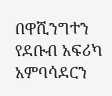በዋሺንግተን የደቡብ አፍሪካ አምባሳደርን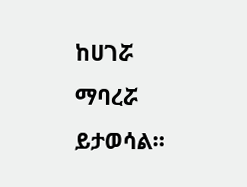ከሀገሯ ማባረሯ ይታወሳል።